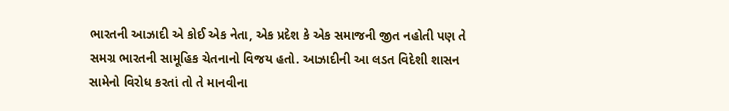ભારતની આઝાદી એ કોઈ એક નેતા, એક પ્રદેશ કે એક સમાજની જીત નહોતી પણ તે સમગ્ર ભારતની સામૂહિક ચેતનાનો વિજય હતો. આઝાદીની આ લડત વિદેશી શાસન સામેનો વિરોધ કરતાં તો તે માનવીના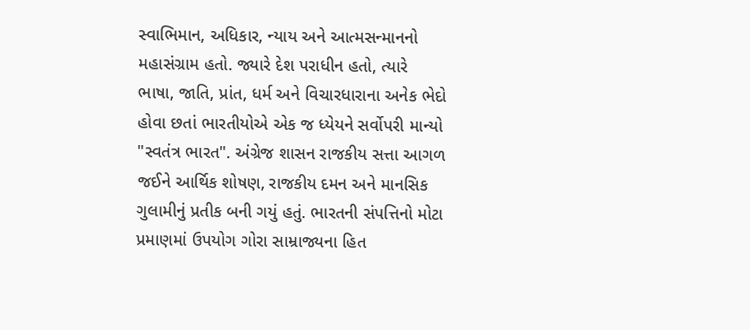સ્વાભિમાન, અધિકાર, ન્યાય અને આત્મસન્માનનો મહાસંગ્રામ હતો. જ્યારે દેશ પરાધીન હતો, ત્યારે ભાષા, જાતિ, પ્રાંત, ધર્મ અને વિચારધારાના અનેક ભેદો હોવા છતાં ભારતીયોએ એક જ ધ્યેયને સર્વોપરી માન્યો "સ્વતંત્ર ભારત". અંગ્રેજ શાસન રાજકીય સત્તા આગળ જઈને આર્થિક શોષણ, રાજકીય દમન અને માનસિક ગુલામીનું પ્રતીક બની ગયું હતું. ભારતની સંપત્તિનો મોટા પ્રમાણમાં ઉપયોગ ગોરા સામ્રાજ્યના હિત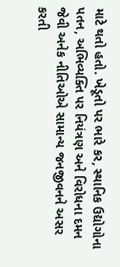માટે થતો હતો. ખેડૂતો પર ભારે કર, સ્થાનિક ઉદ્યોગોના પતન, અભિવ્યક્તિ પર નિયંત્રણ અને વિરોધના દમન જેવી અનેક નીતિઓએ સામાન્ય જનજીવનને અસર કરતી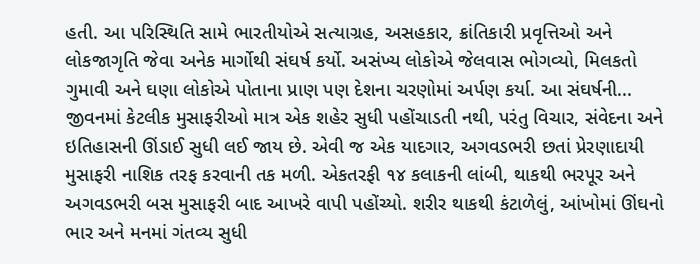હતી. આ પરિસ્થિતિ સામે ભારતીયોએ સત્યાગ્રહ, અસહકાર, ક્રાંતિકારી પ્રવૃત્તિઓ અને લોકજાગૃતિ જેવા અનેક માર્ગોથી સંઘર્ષ કર્યો. અસંખ્ય લોકોએ જેલવાસ ભોગવ્યો, મિલકતો ગુમાવી અને ઘણા લોકોએ પોતાના પ્રાણ પણ દેશના ચરણોમાં અર્પણ કર્યા. આ સંઘર્ષની...
જીવનમાં કેટલીક મુસાફરીઓ માત્ર એક શહેર સુધી પહોંચાડતી નથી, પરંતુ વિચાર, સંવેદના અને ઇતિહાસની ઊંડાઈ સુધી લઈ જાય છે. એવી જ એક યાદગાર, અગવડભરી છતાં પ્રેરણાદાયી મુસાફરી નાશિક તરફ કરવાની તક મળી. એકતરફી ૧૪ કલાકની લાંબી, થાકથી ભરપૂર અને અગવડભરી બસ મુસાફરી બાદ આખરે વાપી પહોંચ્યો. શરીર થાકથી કંટાળેલું, આંખોમાં ઊંઘનો ભાર અને મનમાં ગંતવ્ય સુધી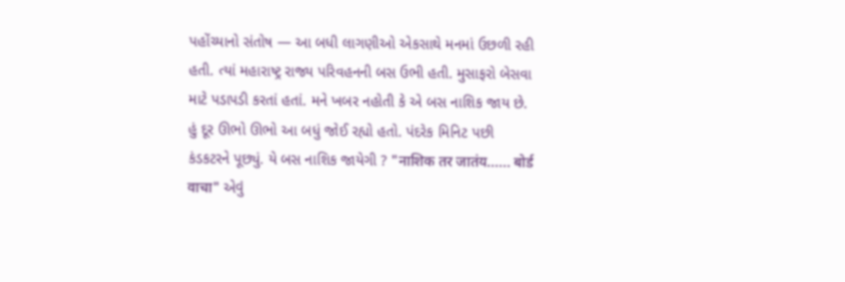પહોંચ્યાનો સંતોષ — આ બધી લાગણીઓ એકસાથે મનમાં ઉછળી રહી હતી. ત્યાં મહારાષ્ટ્ર રાજ્ય પરિવહનની બસ ઉભી હતી. મુસાફરો બેસવા માટે પડાપડી કરતાં હતાં. મને ખબર નહોતી કે એ બસ નાશિક જાય છે. હું દૂર ઊભો ઊભો આ બધું જોઈ રહ્યો હતો. પંદરેક મિનિટ પછી કંડકટરને પૂછ્યું. યે બસ નાશિક જાયેગી ? "नाशिक तर जातंय...... बोर्ड वाचा" એવું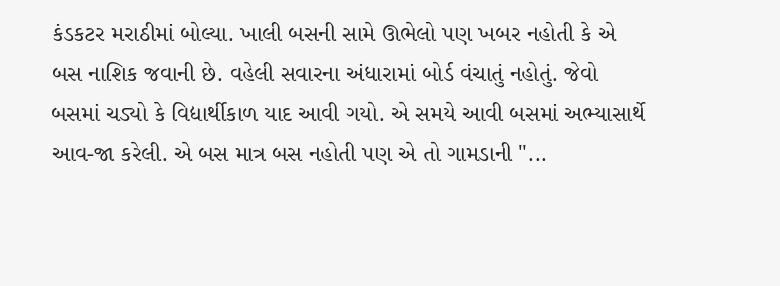કંડકટર મરાઠીમાં બોલ્યા. ખાલી બસની સામે ઊભેલો પણ ખબર નહોતી કે એ બસ નાશિક જવાની છે. વહેલી સવારના અંધારામાં બોર્ડ વંચાતું નહોતું. જેવો બસમાં ચડ્યો કે વિદ્યાર્થીકાળ યાદ આવી ગયો. એ સમયે આવી બસમાં અભ્યાસાર્થે આવ-જા કરેલી. એ બસ માત્ર બસ નહોતી પણ એ તો ગામડાની "...